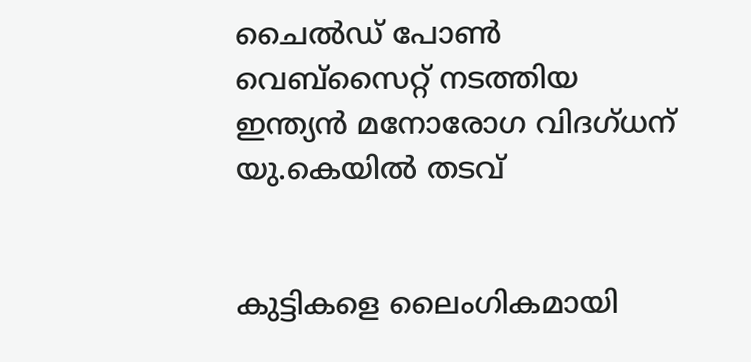ചൈൽഡ് പോൺ വെബ്‌സൈറ്റ് നടത്തിയ ഇന്ത്യൻ മനോരോഗ വിദഗ്‌ധന് യു.കെയിൽ തടവ്


കുട്ടികളെ ലൈംഗികമായി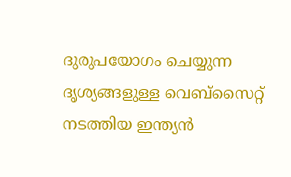ദുരുപയോഗം ചെയ്യുന്ന ദൃശ്യങ്ങളുള്ള വെബ്‌സൈറ്റ് നടത്തിയ ഇന്ത്യൻ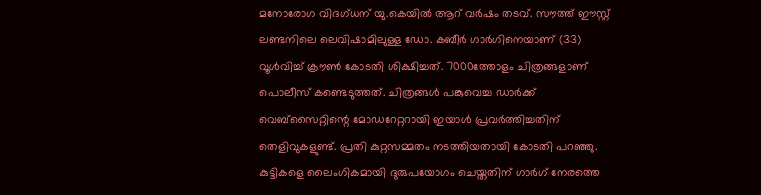മനോരോഗ വിദഗ്‌ധന് യു.കെയിൽ ആറ് വർഷം തടവ്. സൗത്ത് ഈസ്റ്റ് ലണ്ടനിലെ ലെവിഷാമിലുള്ള ഡോ. കബീർ ഗാർഗിനെയാണ് (33) വൂൾവിച്ച് ക്രൗൺ കോടതി ശിക്ഷിച്ചത്. 7000ത്തോളം ചിത്രങ്ങളാണ് പൊലീസ് കണ്ടെടുത്തത്. ചിത്രങ്ങൾ പങ്കുവെച്ച ഡാർക്ക് വെബ്‌സൈറ്റിന്റെ മോഡറേറ്ററായി ഇയാൾ പ്രവർത്തിച്ചതിന് തെളിവുകളുണ്ട്. പ്രതി കുറ്റസമ്മതം നടത്തിയതായി കോടതി പറഞ്ഞു. കുട്ടികളെ ലൈംഗികമായി ദുരുപയോഗം ചെയ്തതിന് ഗാർഗ് നേരത്തെ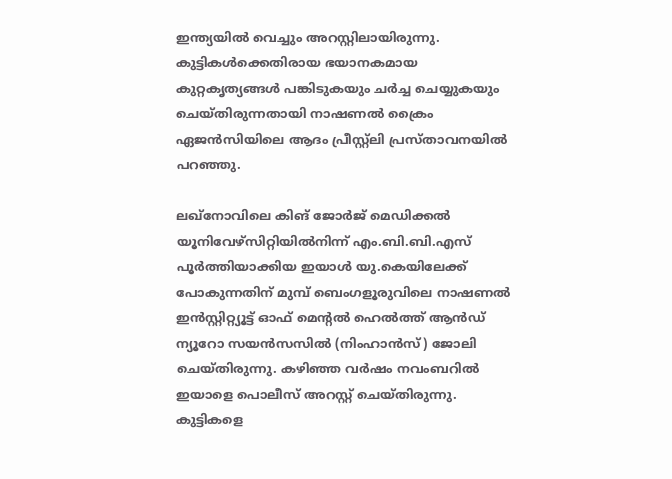ഇന്ത്യയിൽ വെച്ചും അറസ്റ്റിലായിരുന്നു. കുട്ടികൾക്കെതിരായ ഭയാനകമായ കുറ്റകൃത്യങ്ങൾ പങ്കിടുകയും ചർച്ച ചെയ്യുകയും ചെയ്തിരുന്നതായി നാഷണൽ ക്രൈം ഏജൻസിയിലെ ആദം പ്രീസ്റ്റ്ലി പ്രസ്താവനയിൽ പറഞ്ഞു.

ലഖ്‌നോവിലെ കിങ് ജോർജ് മെഡിക്കൽ യൂനിവേഴ്‌സിറ്റിയിൽനിന്ന് എം.ബി.ബി.എസ് പൂർത്തിയാക്കിയ ഇയാൾ യു.കെയിലേക്ക് പോകുന്നതിന് മുമ്പ് ബെംഗളൂരുവിലെ നാഷണൽ ഇൻസ്റ്റിറ്റ്യൂട്ട് ഓഫ് മെന്റൽ ഹെൽത്ത് ആൻഡ് ന്യൂറോ സയൻസസിൽ (നിംഹാൻസ്) ജോലി ചെയ്തിരുന്നു. കഴിഞ്ഞ വർഷം നവംബറിൽ ഇയാളെ പൊലീസ് അറസ്റ്റ് ചെയ്തിരുന്നു. കുട്ടികളെ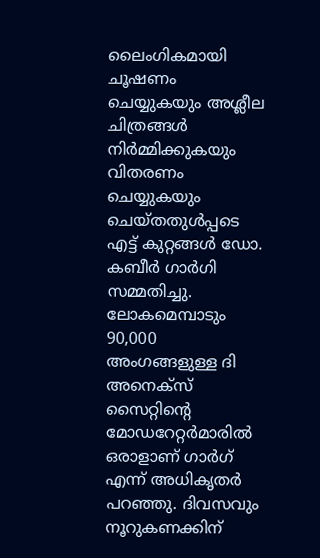ലൈംഗികമായി ചൂഷണം ചെയ്യുകയും അശ്ലീല ചിത്രങ്ങൾ നിർമ്മിക്കുകയും വിതരണം ചെയ്യുകയും ചെയ്‌തതുൾപ്പടെ എട്ട് കുറ്റങ്ങൾ ഡോ. കബീർ ഗാർഗി സമ്മതിച്ചു. ലോകമെമ്പാടും 90,000 അംഗങ്ങളുള്ള ദി അനെക്സ് സൈറ്റിന്റെ മോഡറേറ്റർമാരിൽ ഒരാളാണ് ഗാർഗ് എന്ന് അധികൃതർ പറഞ്ഞു. ദിവസവും നൂറുകണക്കിന്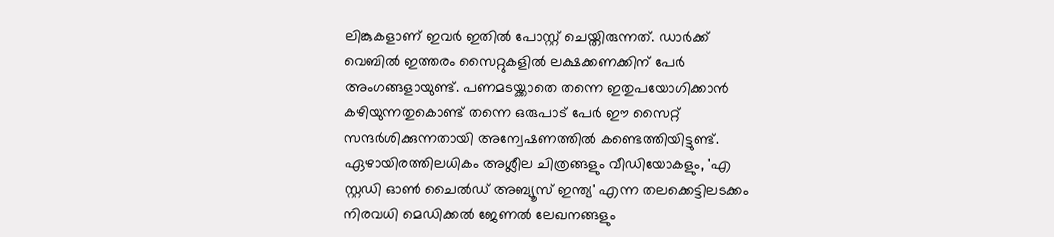ലിങ്കുകളാണ് ഇവർ ഇതിൽ പോസ്റ്റ് ചെയ്തിരുന്നത്. ഡാർക്ക് വെബിൽ ഇത്തരം സൈറ്റുകളിൽ ലക്ഷക്കണക്കിന് പേർ അംഗങ്ങളായുണ്ട്. പണമടയ്ക്കാതെ തന്നെ ഇതുപയോഗിക്കാൻ കഴിയുന്നതുകൊണ്ട് തന്നെ ഒരുപാട് പേർ ഈ സൈറ്റ് സന്ദർശിക്കുന്നതായി അന്വേഷണത്തിൽ കണ്ടെത്തിയിട്ടുണ്ട്. ഏഴായിരത്തിലധികം അശ്ലീല ചിത്രങ്ങളും വീഡിയോകളും, 'എ സ്റ്റഡി ഓൺ ചൈൽഡ് അബ്യൂസ് ഇന്ത്യ' എന്ന തലക്കെട്ടിലടക്കം നിരവധി മെഡിക്കൽ ജേണൽ ലേഖനങ്ങളും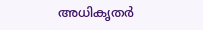അധികൃതർ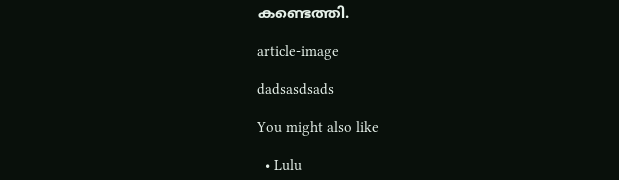കണ്ടെത്തി.

article-image

dadsasdsads

You might also like

  • Lulu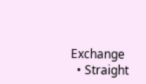Exchange
  • Straight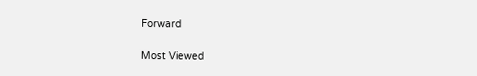Forward

Most Viewed